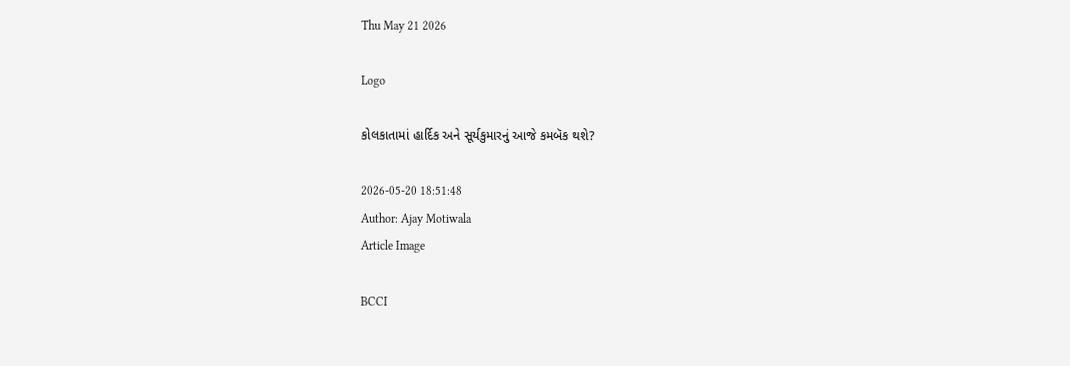Thu May 21 2026

Logo

કોલકાતામાં હાર્દિક અને સૂર્યકુમારનું આજે કમબૅક થશે?

2026-05-20 18:51:48
Author: Ajay Motiwala
Article Image

BCCI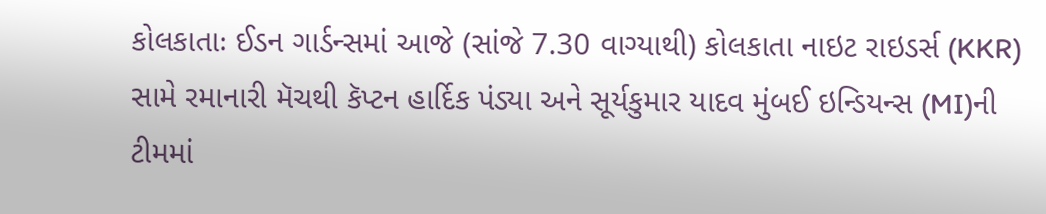કોલકાતાઃ ઈડન ગાર્ડન્સમાં આજે (સાંજે 7.30 વાગ્યાથી) કોલકાતા નાઇટ રાઇડર્સ (KKR) સામે રમાનારી મૅચથી કૅપ્ટન હાર્દિક પંડ્યા અને સૂર્યકુમાર યાદવ મુંબઈ ઇન્ડિયન્સ (MI)ની ટીમમાં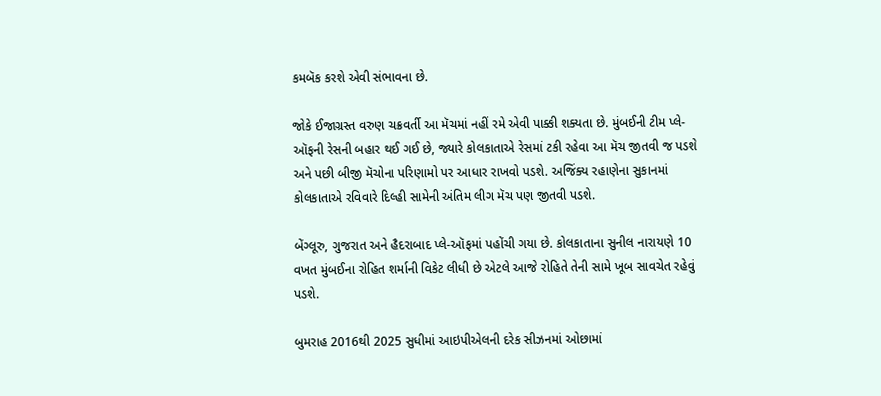કમબૅક કરશે એવી સંભાવના છે.

જોકે ઈજાગ્રસ્ત વરુણ ચક્રવર્તી આ મૅચમાં નહીં રમે એવી પાક્કી શક્યતા છે. મુંબઈની ટીમ પ્લે-ઑફની રેસની બહાર થઈ ગઈ છે, જ્યારે કોલકાતાએ રેસમાં ટકી રહેવા આ મૅચ જીતવી જ પડશે અને પછી બીજી મૅચોના પરિણામો પર આધાર રાખવો પડશે. અજિંક્ય રહાણેના સુકાનમાં કોલકાતાએ રવિવારે દિલ્હી સામેની અંતિમ લીગ મૅચ પણ જીતવી પડશે.

બેંગ્લૂરુ, ગુજરાત અને હૈદરાબાદ પ્લે-ઑફમાં પહોંચી ગયા છે. કોલકાતાના સુનીલ નારાયણે 10 વખત મુંબઈના રોહિત શર્માની વિકેટ લીધી છે એટલે આજે રોહિતે તેની સામે ખૂબ સાવચેત રહેવું પડશે.

બુમરાહ 2016થી 2025 સુધીમાં આઇપીએલની દરેક સીઝનમાં ઓછામાં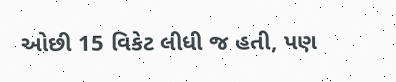ઓછી 15 વિકેટ લીધી જ હતી, પણ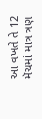આ વખતે તે 12 મૅચમાં માત્ર ત્રણ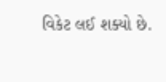વિકેટ લઈ શક્યો છે.